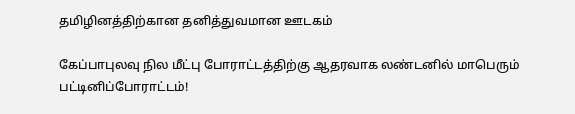தமிழினத்திற்கான தனித்துவமான ஊடகம்

கேப்பாபுலவு நில மீட்பு போராட்டத்திற்கு ஆதரவாக லண்டனில் மாபெரும் பட்டினிப்போராட்டம்!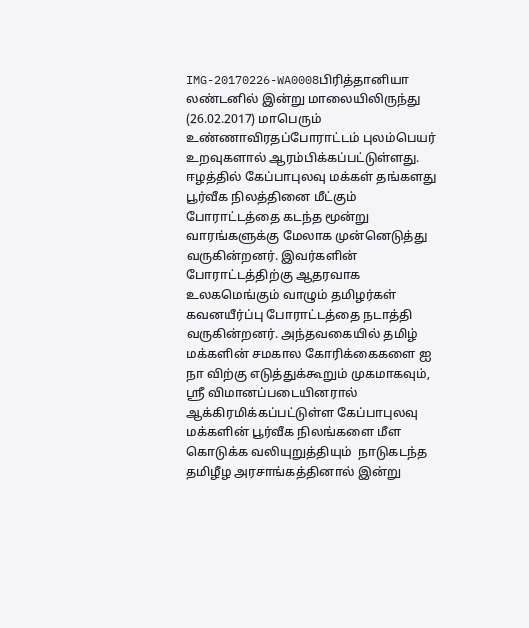IMG-20170226-WA0008பிரித்தானியா லண்டனில் இன்று மாலையிலிருந்து (26.02.2017) மாபெரும் உண்ணாவிரதப்போராட்டம் புலம்பெயர் உறவுகளால் ஆரம்பிக்கப்பட்டுள்ளது. ஈழத்தில் கேப்பாபுலவு மக்கள் தங்களது பூர்வீக நிலத்தினை மீட்கும் போராட்டத்தை கடந்த மூன்று வாரங்களுக்கு மேலாக முன்னெடுத்து வருகின்றனர். இவர்களின் போராட்டத்திற்கு ஆதரவாக உலகமெங்கும் வாழும் தமிழர்கள் கவனயீர்ப்பு போராட்டத்தை நடாத்தி வருகின்றனர். அந்தவகையில் தமிழ் மக்களின் சமகால கோரிக்கைகளை ஐ நா விற்கு எடுத்துக்கூறும் முகமாகவும், ஸ்ரீ விமானப்படையினரால் ஆக்கிரமிக்கப்பட்டுள்ள கேப்பாபுலவு மக்களின் பூர்வீக நிலங்களை மீள கொடுக்க வலியுறுத்தியும்  நாடுகடந்த தமிழீழ அரசாங்கத்தினால் இன்று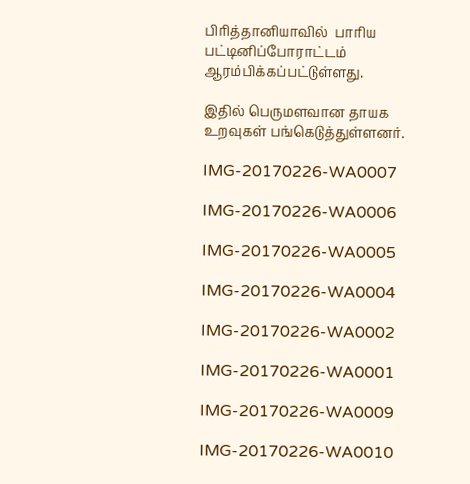பிரித்தானியாவில்  பாரிய பட்டினிப்போராட்டம் ஆரம்பிக்கப்பட்டுள்ளது.

இதில் பெருமளவான தாயக உறவுகள் பங்கெடுத்துள்ளனர்.

IMG-20170226-WA0007

IMG-20170226-WA0006

IMG-20170226-WA0005

IMG-20170226-WA0004

IMG-20170226-WA0002

IMG-20170226-WA0001

IMG-20170226-WA0009

IMG-20170226-WA0010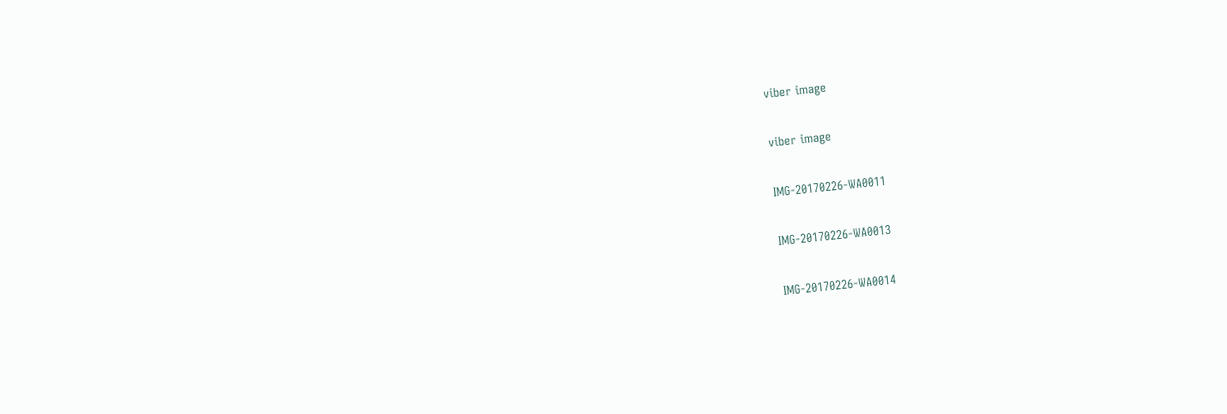viber image

viber image

IMG-20170226-WA0011

IMG-20170226-WA0013

IMG-20170226-WA0014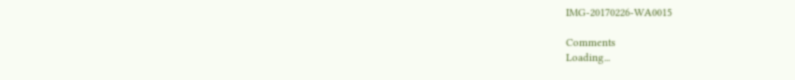IMG-20170226-WA0015

Comments
Loading...